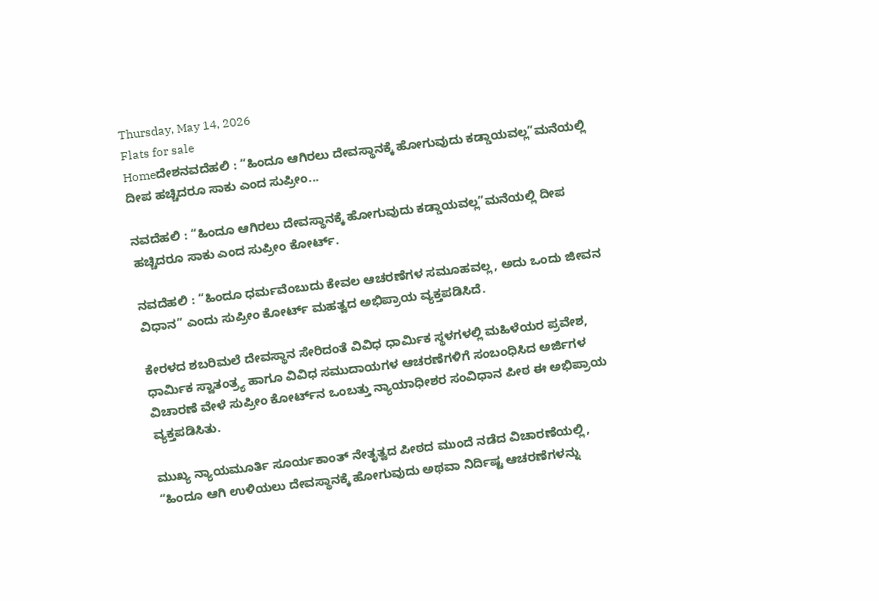Thursday, May 14, 2026
Flats for sale
Homeದೇಶನವದೆಹಲಿ : “ಹಿಂದೂ ಆಗಿರಲು ದೇವಸ್ಥಾನಕ್ಕೆ ಹೋಗುವುದು ಕಡ್ಡಾಯವಲ್ಲ”ಮನೆಯಲ್ಲಿ ದೀಪ ಹಚ್ಚಿದರೂ ಸಾಕು ಎಂದ ಸುಪ್ರೀಂ...

ನವದೆಹಲಿ : “ಹಿಂದೂ ಆಗಿರಲು ದೇವಸ್ಥಾನಕ್ಕೆ ಹೋಗುವುದು ಕಡ್ಡಾಯವಲ್ಲ”ಮನೆಯಲ್ಲಿ ದೀಪ ಹಚ್ಚಿದರೂ ಸಾಕು ಎಂದ ಸುಪ್ರೀಂ ಕೋರ್ಟ್.

ನವದೆಹಲಿ : “ಹಿಂದೂ ಧರ್ಮವೆಂಬುದು ಕೇವಲ ಆಚರಣೆಗಳ ಸಮೂಹವಲ್ಲ, ಅದು ಒಂದು ಜೀವನ ವಿಧಾನ” ಎಂದು ಸುಪ್ರೀಂ ಕೋರ್ಟ್ ಮಹತ್ವದ ಅಭಿಪ್ರಾಯ ವ್ಯಕ್ತಪಡಿಸಿದೆ.

ಕೇರಳದ ಶಬರಿಮಲೆ ದೇವಸ್ಥಾನ ಸೇರಿದಂತೆ ವಿವಿಧ ಧಾರ್ಮಿಕ ಸ್ಥಳಗಳಲ್ಲಿ ಮಹಿಳೆಯರ ಪ್ರವೇಶ, ಧಾರ್ಮಿಕ ಸ್ವಾತಂತ್ರ್ಯ ಹಾಗೂ ವಿವಿಧ ಸಮುದಾಯಗಳ ಆಚರಣೆಗಳಿಗೆ ಸಂಬಂಧಿಸಿದ ಅರ್ಜಿಗಳ ವಿಚಾರಣೆ ವೇಳೆ ಸುಪ್ರೀಂ ಕೋರ್ಟ್‌ನ ಒಂಬತ್ತು ನ್ಯಾಯಾಧೀಶರ ಸಂವಿಧಾನ ಪೀಠ ಈ ಅಭಿಪ್ರಾಯ ವ್ಯಕ್ತಪಡಿಸಿತು.

ಮುಖ್ಯ ನ್ಯಾಯಮೂರ್ತಿ ಸೂರ್ಯಕಾಂತ್ ನೇತೃತ್ವದ ಪೀಠದ ಮುಂದೆ ನಡೆದ ವಿಚಾರಣೆಯಲ್ಲಿ, “ಹಿಂದೂ ಆಗಿ ಉಳಿಯಲು ದೇವಸ್ಥಾನಕ್ಕೆ ಹೋಗುವುದು ಅಥವಾ ನಿರ್ದಿಷ್ಟ ಆಚರಣೆಗಳನ್ನು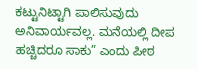ಕಟ್ಟುನಿಟ್ಟಾಗಿ ಪಾಲಿಸುವುದು ಅನಿವಾರ್ಯವಲ್ಲ. ಮನೆಯಲ್ಲಿ ದೀಪ ಹಚ್ಚಿದರೂ ಸಾಕು” ಎಂದು ಪೀಠ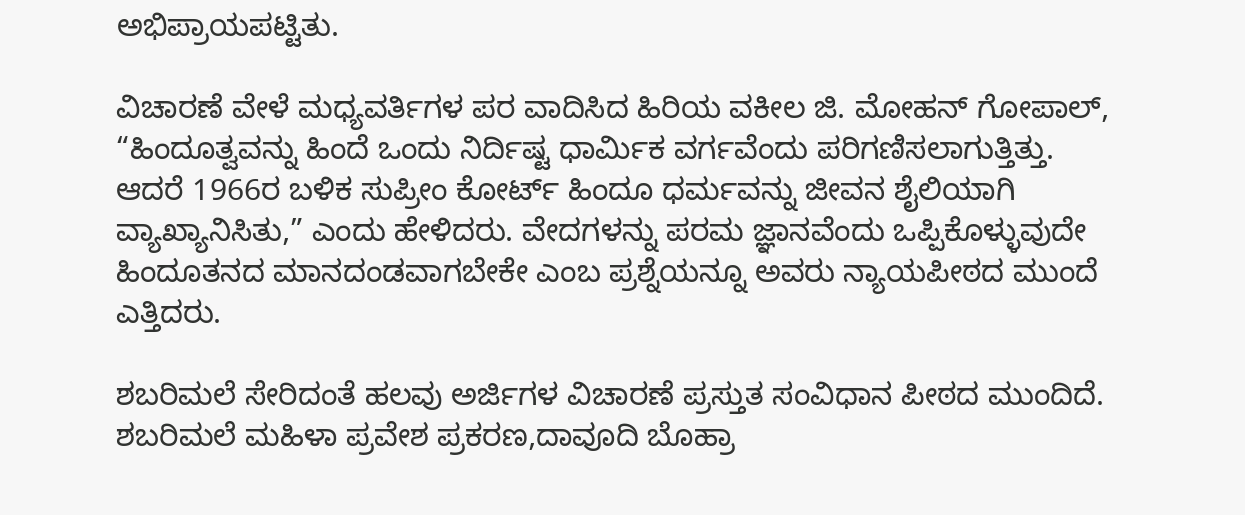ಅಭಿಪ್ರಾಯಪಟ್ಟಿತು.

ವಿಚಾರಣೆ ವೇಳೆ ಮಧ್ಯವರ್ತಿಗಳ ಪರ ವಾದಿಸಿದ ಹಿರಿಯ ವಕೀಲ ಜಿ. ಮೋಹನ್ ಗೋಪಾಲ್, “ಹಿಂದೂತ್ವವನ್ನು ಹಿಂದೆ ಒಂದು ನಿರ್ದಿಷ್ಟ ಧಾರ್ಮಿಕ ವರ್ಗವೆಂದು ಪರಿಗಣಿಸಲಾಗುತ್ತಿತ್ತು. ಆದರೆ 1966ರ ಬಳಿಕ ಸುಪ್ರೀಂ ಕೋರ್ಟ್ ಹಿಂದೂ ಧರ್ಮವನ್ನು ಜೀವನ ಶೈಲಿಯಾಗಿ ವ್ಯಾಖ್ಯಾನಿಸಿತು,” ಎಂದು ಹೇಳಿದರು. ವೇದಗಳನ್ನು ಪರಮ ಜ್ಞಾನವೆಂದು ಒಪ್ಪಿಕೊಳ್ಳುವುದೇ ಹಿಂದೂತನದ ಮಾನದಂಡವಾಗಬೇಕೇ ಎಂಬ ಪ್ರಶ್ನೆಯನ್ನೂ ಅವರು ನ್ಯಾಯಪೀಠದ ಮುಂದೆ ಎತ್ತಿದರು.

ಶಬರಿಮಲೆ ಸೇರಿದಂತೆ ಹಲವು ಅರ್ಜಿಗಳ ವಿಚಾರಣೆ ಪ್ರಸ್ತುತ ಸಂವಿಧಾನ ಪೀಠದ ಮುಂದಿದೆ. ಶಬರಿಮಲೆ ಮಹಿಳಾ ಪ್ರವೇಶ ಪ್ರಕರಣ,ದಾವೂದಿ ಬೊಹ್ರಾ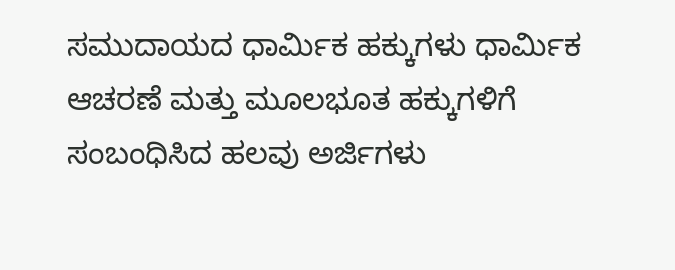ಸಮುದಾಯದ ಧಾರ್ಮಿಕ ಹಕ್ಕುಗಳು ಧಾರ್ಮಿಕ ಆಚರಣೆ ಮತ್ತು ಮೂಲಭೂತ ಹಕ್ಕುಗಳಿಗೆ ಸಂಬಂಧಿಸಿದ ಹಲವು ಅರ್ಜಿಗಳು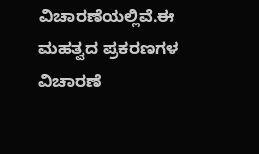ವಿಚಾರಣೆಯಲ್ಲಿವೆ.ಈ ಮಹತ್ವದ ಪ್ರಕರಣಗಳ ವಿಚಾರಣೆ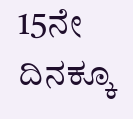15ನೇ ದಿನಕ್ಕೂ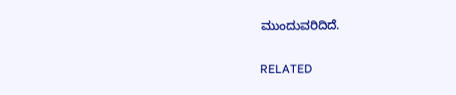ಮುಂದುವರಿದಿದೆ.

RELATED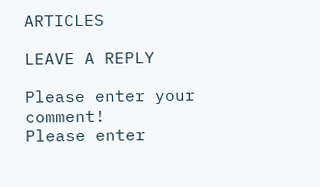ARTICLES

LEAVE A REPLY

Please enter your comment!
Please enter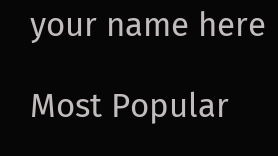your name here

Most Popular